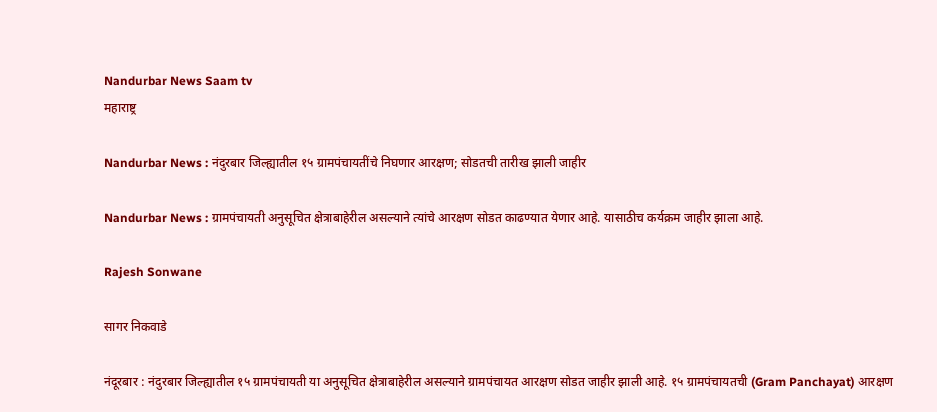Nandurbar News Saam tv
महाराष्ट्र

Nandurbar News : नंदुरबार जिल्ह्यातील १५ ग्रामपंचायतींचे निघणार आरक्षण; सोडतची तारीख झाली जाहीर

Nandurbar News : ग्रामपंचायती अनुसूचित क्षेत्राबाहेरील असल्याने त्यांचे आरक्षण सोडत काढण्यात येणार आहे. यासाठीच कर्यक्रम जाहीर झाला आहे.

Rajesh Sonwane

सागर निकवाडे

नंदूरबार : नंदुरबार जिल्ह्यातील १५ ग्रामपंचायती या अनुसूचित क्षेत्राबाहेरील असल्याने ग्रामपंचायत आरक्षण सोडत जाहीर झाली आहे. १५ ग्रामपंचायतची (Gram Panchayat) आरक्षण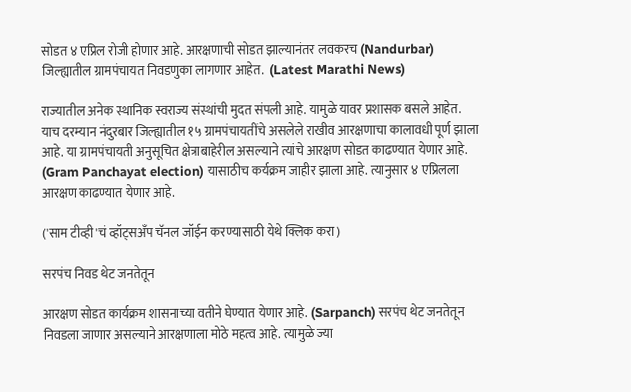सोडत ४ एप्रिल रोजी होणार आहे. आरक्षणाची सोडत झाल्यानंतर लवकरच (Nandurbar) जिल्ह्यातील ग्रामपंचायत निवडणुका लागणार आहेत.  (Latest Marathi News)

राज्यातील अनेक स्थानिक स्वराज्य संस्थांची मुदत संपली आहे. यामुळे यावर प्रशासक बसले आहेत. याच दरम्यान नंदुरबार जिल्ह्यातील १५ ग्रामपंचायतींचे असलेले राखीव आरक्षणाचा कालावधी पूर्ण झाला आहे. या ग्रामपंचायती अनुसूचित क्षेत्राबाहेरील असल्याने त्यांचे आरक्षण सोडत काढण्यात येणार आहे. (Gram Panchayat election) यासाठीच कर्यक्रम जाहीर झाला आहे. त्यानुसार ४ एप्रिलला आरक्षण काढण्यात येणार आहे.

('साम टीव्ही'चं व्हॉट्सअँप चॅनल जॉईन करण्यासाठी येथे क्लिक करा)

सरपंच निवड थेट जनतेतून

आरक्षण सोडत कार्यक्रम शासनाच्या वतीने घेण्यात येणार आहे. (Sarpanch) सरपंच थेट जनतेतून निवडला जाणार असल्याने आरक्षणाला मोठे महत्व आहे. त्यामुळे ज्या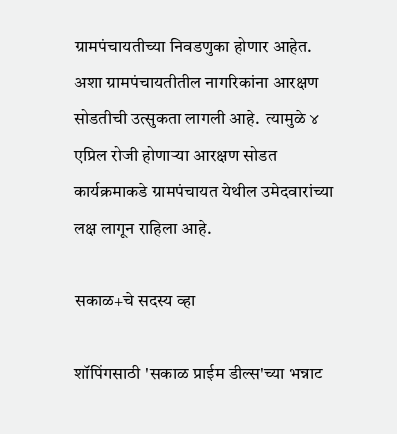ग्रामपंचायतीच्या निवडणुका होणार आहेत. अशा ग्रामपंचायतीतील नागरिकांना आरक्षण सोडतीची उत्सुकता लागली आहे.  त्यामुळे ४ एप्रिल रोजी होणाऱ्या आरक्षण सोडत कार्यक्रमाकडे ग्रामपंचायत येथील उमेदवारांच्या लक्ष लागून राहिला आहे.

सकाळ+चे सदस्य व्हा

शॉपिंगसाठी 'सकाळ प्राईम डील्स'च्या भन्नाट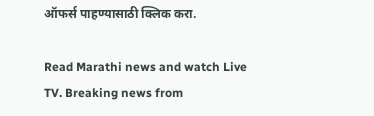ऑफर्स पाहण्यासाठी क्लिक करा.

Read Marathi news and watch Live TV. Breaking news from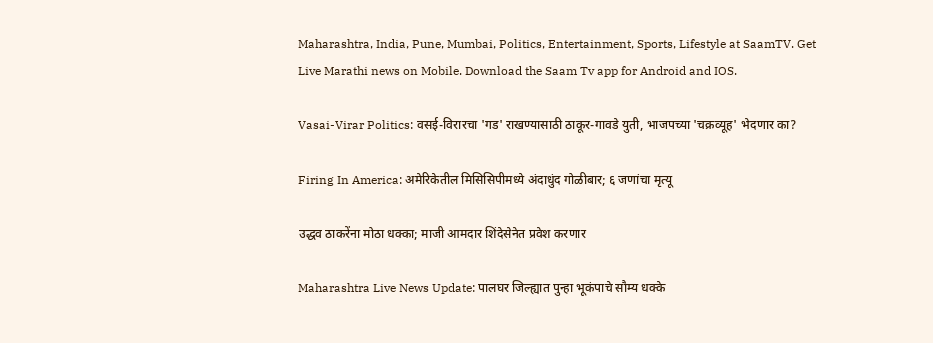Maharashtra, India, Pune, Mumbai, Politics, Entertainment, Sports, Lifestyle at SaamTV. Get Live Marathi news on Mobile. Download the Saam Tv app for Android and IOS.

Vasai-Virar Politics: वसई-विरारचा 'गड' राखण्यासाठी ठाकूर-गावडे युती, भाजपच्या 'चक्रव्यूह' भेदणार का?

Firing In America: अमेरिकेतील मिसिसिपीमध्ये अंदाधुंद गोळीबार; ६ जणांचा मृत्यू

उद्धव ठाकरेंना मोठा धक्का; माजी आमदार शिंदेसेनेत प्रवेश करणार

Maharashtra Live News Update: पालघर जिल्ह्यात पुन्हा भूकंपाचे सौम्य धक्के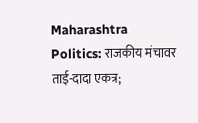Maharashtra Politics: राजकीय मंचावर ताई-दादा एकत्र;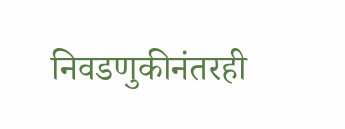निवडणुकीनंतरही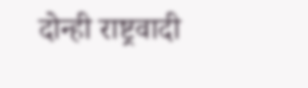दोन्ही राष्ट्रवादी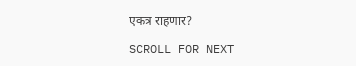एकत्र राहणार?

SCROLL FOR NEXT